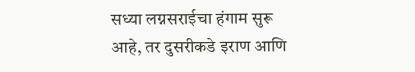सध्या लग्नसराईचा हंगाम सुरू आहे, तर दुसरीकडे इराण आणि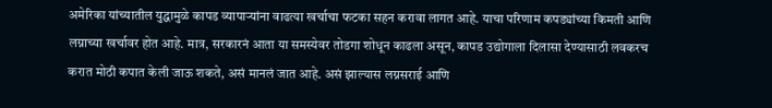अमेरिका यांच्यातील युद्धामुळे कापड व्यापाऱ्यांना वाढत्या खर्चाचा फटका सहन करावा लागत आहे. याचा परिणाम कपड्यांच्या किमती आणि लग्नाच्या खर्चावर होत आहे. मात्र, सरकारनं आता या समस्येवर तोडगा शोधून काढला असून, कापड उद्योगाला दिलासा देण्यासाठी लवकरच करात मोठी कपात केली जाऊ शकते, असं मानलं जात आहे. असं झाल्यास लग्नसराई आणि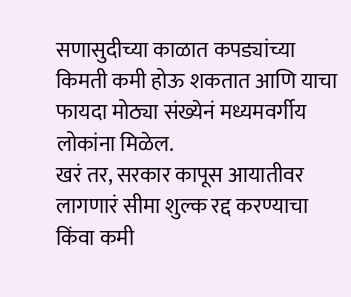सणासुदीच्या काळात कपड्यांच्या किमती कमी होऊ शकतात आणि याचा फायदा मोठ्या संख्येनं मध्यमवर्गीय लोकांना मिळेल.
खरं तर, सरकार कापूस आयातीवर लागणारं सीमा शुल्क रद्द करण्याचा किंवा कमी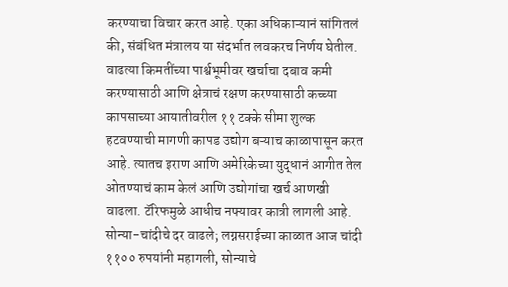करण्याचा विचार करत आहे. एका अधिकाऱ्यानं सांगितलं की, संबंधित मंत्रालय या संदर्भात लवकरच निर्णय घेतील. वाढत्या किमतींच्या पार्श्वभूमीवर खर्चाचा दबाव कमी करण्यासाठी आणि क्षेत्राचं रक्षण करण्यासाठी कच्च्या कापसाच्या आयातीवरील ११ टक्के सीमा शुल्क हटवण्याची मागणी कापड उद्योग बऱ्याच काळापासून करत आहे. त्यातच इराण आणि अमेरिकेच्या युद्धानं आगीत तेल ओतण्याचं काम केलं आणि उद्योगांचा खर्च आणखी वाढला. टॅरिफमुळे आधीच नफ्यावर कात्री लागली आहे.
सोन्या-चांदीचे दर वाढले; लग्नसराईच्या काळात आज चांदी ११०० रुपयांनी महागली, सोन्याचे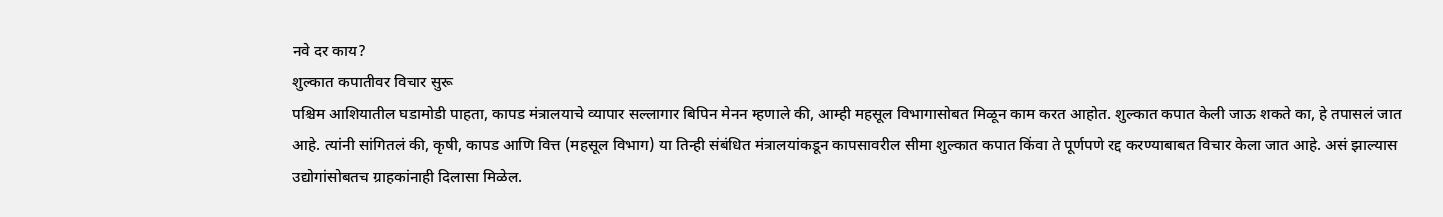नवे दर काय?
शुल्कात कपातीवर विचार सुरू
पश्चिम आशियातील घडामोडी पाहता, कापड मंत्रालयाचे व्यापार सल्लागार बिपिन मेनन म्हणाले की, आम्ही महसूल विभागासोबत मिळून काम करत आहोत. शुल्कात कपात केली जाऊ शकते का, हे तपासलं जात आहे. त्यांनी सांगितलं की, कृषी, कापड आणि वित्त (महसूल विभाग) या तिन्ही संबंधित मंत्रालयांकडून कापसावरील सीमा शुल्कात कपात किंवा ते पूर्णपणे रद्द करण्याबाबत विचार केला जात आहे. असं झाल्यास उद्योगांसोबतच ग्राहकांनाही दिलासा मिळेल.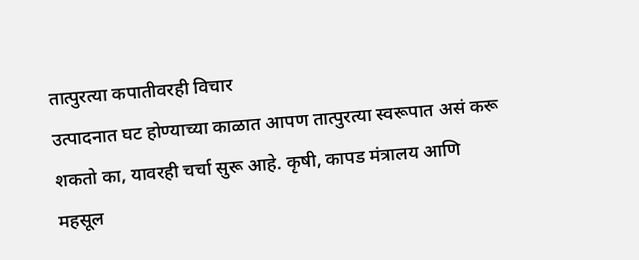तात्पुरत्या कपातीवरही विचार
उत्पादनात घट होण्याच्या काळात आपण तात्पुरत्या स्वरूपात असं करू शकतो का, यावरही चर्चा सुरू आहे. कृषी, कापड मंत्रालय आणि महसूल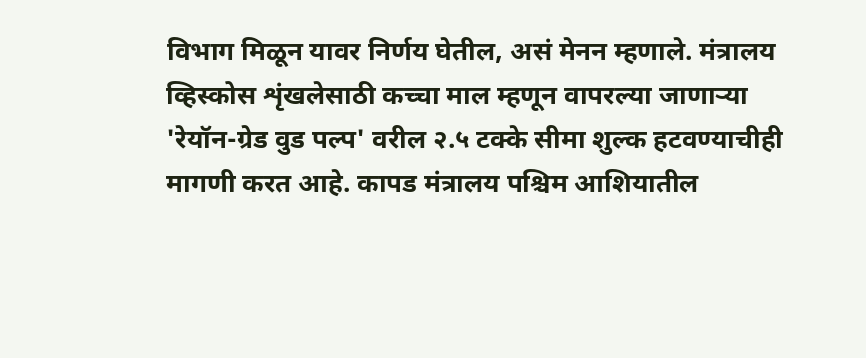विभाग मिळून यावर निर्णय घेतील, असं मेनन म्हणाले. मंत्रालय व्हिस्कोस शृंखलेसाठी कच्चा माल म्हणून वापरल्या जाणाऱ्या 'रेयॉन-ग्रेड वुड पल्प' वरील २.५ टक्के सीमा शुल्क हटवण्याचीही मागणी करत आहे. कापड मंत्रालय पश्चिम आशियातील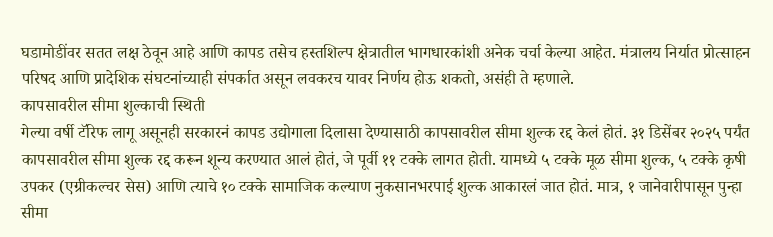घडामोडींवर सतत लक्ष ठेवून आहे आणि कापड तसेच हस्तशिल्प क्षेत्रातील भागधारकांशी अनेक चर्चा केल्या आहेत. मंत्रालय निर्यात प्रोत्साहन परिषद आणि प्रादेशिक संघटनांच्याही संपर्कात असून लवकरच यावर निर्णय होऊ शकतो, असंही ते म्हणाले.
कापसावरील सीमा शुल्काची स्थिती
गेल्या वर्षी टॅरिफ लागू असूनही सरकारनं कापड उद्योगाला दिलासा देण्यासाठी कापसावरील सीमा शुल्क रद्द केलं होतं. ३१ डिसेंबर २०२५ पर्यंत कापसावरील सीमा शुल्क रद्द करून शून्य करण्यात आलं होतं, जे पूर्वी ११ टक्के लागत होती. यामध्ये ५ टक्के मूळ सीमा शुल्क, ५ टक्के कृषी उपकर (एग्रीकल्चर सेस) आणि त्याचे १० टक्के सामाजिक कल्याण नुकसानभरपाई शुल्क आकारलं जात होतं. मात्र, १ जानेवारीपासून पुन्हा सीमा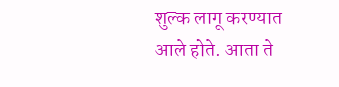शुल्क लागू करण्यात आले होते. आता ते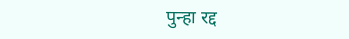पुन्हा रद्द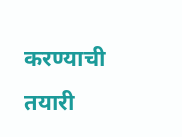करण्याची तयारी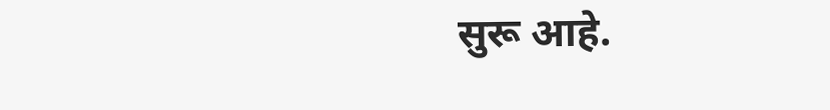सुरू आहे.